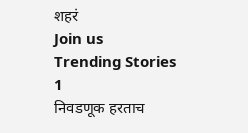शहरं
Join us
Trending Stories
1
निवडणूक हरताच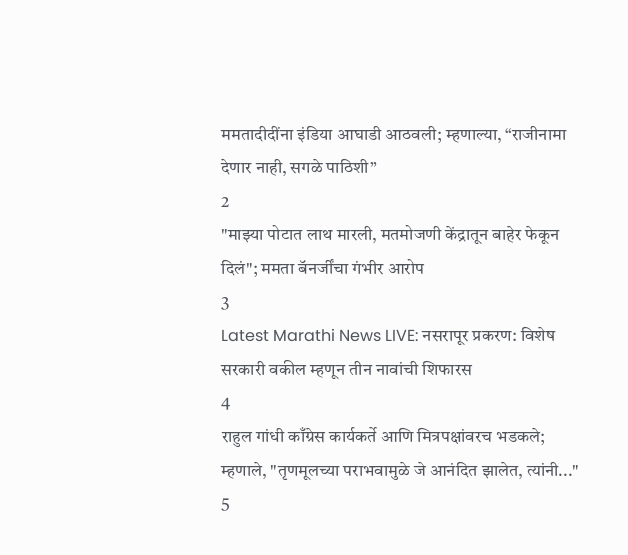ममतादीदींना इंडिया आघाडी आठवली; म्हणाल्या, “राजीनामा देणार नाही, सगळे पाठिशी”
2
"माझ्या पोटात लाथ मारली, मतमोजणी केंद्रातून बाहेर फेकून दिलं"; ममता बॅनर्जींचा गंभीर आरोप
3
Latest Marathi News LIVE: नसरापूर प्रकरण: विशेष सरकारी वकील म्हणून तीन नावांची शिफारस
4
राहुल गांधी काँग्रेस कार्यकर्ते आणि मित्रपक्षांवरच भडकले; म्हणाले, "तृणमूलच्या पराभवामुळे जे आनंदित झालेत, त्यांनी..."
5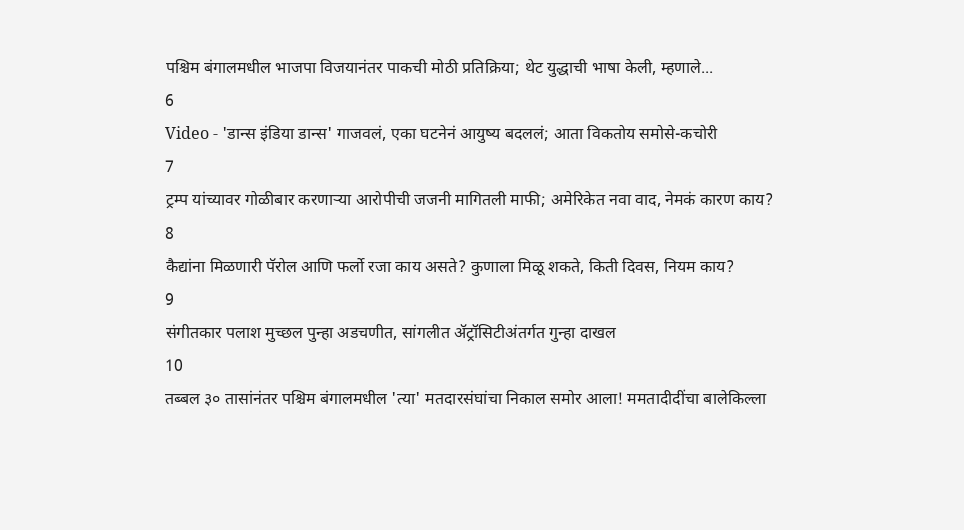पश्चिम बंगालमधील भाजपा विजयानंतर पाकची मोठी प्रतिक्रिया; थेट युद्धाची भाषा केली, म्हणाले...
6
Video - 'डान्स इंडिया डान्स' गाजवलं, एका घटनेनं आयुष्य बदललं; आता विकतोय समोसे-कचोरी
7
ट्रम्प यांच्यावर गोळीबार करणाऱ्या आरोपीची जजनी मागितली माफी; अमेरिकेत नवा वाद, नेमकं कारण काय?
8
कैद्यांना मिळणारी पॅरोल आणि फर्लो रजा काय असते? कुणाला मिळू शकते, किती दिवस, नियम काय?
9
संगीतकार पलाश मुच्छल पुन्हा अडचणीत, सांगलीत ॲट्रॉसिटीअंतर्गत गुन्हा दाखल
10
तब्बल ३० तासांनंतर पश्चिम बंगालमधील 'त्या' मतदारसंघांचा निकाल समोर आला! ममतादीदींचा बालेकिल्ला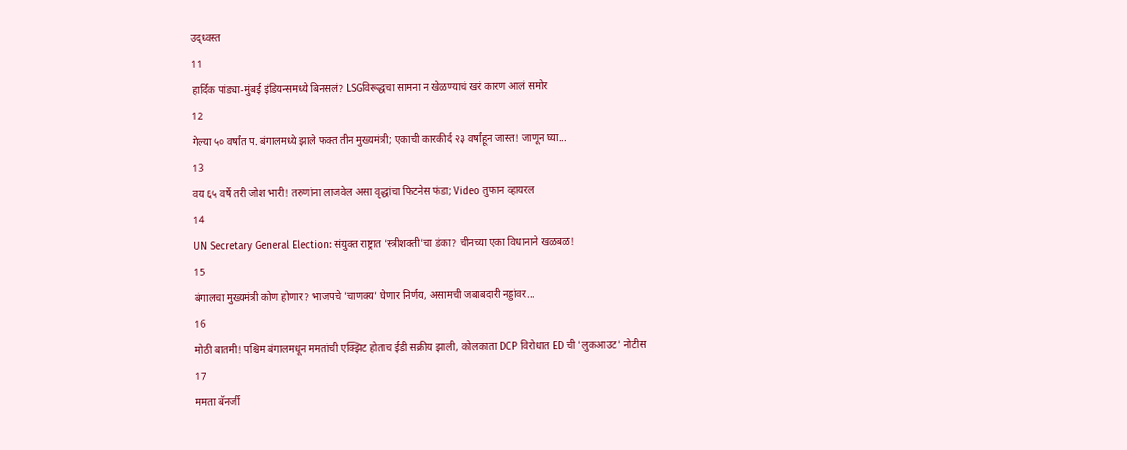उद्ध्वस्त
11
हार्दिक पांड्या-मुंबई इंडियन्समध्ये बिनसलं? LSGविरूद्धचा सामना न खेळण्याचं खरं कारण आलं समोर
12
गेल्या ५० वर्षांत प. बंगालमध्ये झाले फक्त तीन मुख्यमंत्री; एकाची कारकीर्द २३ वर्षांहून जास्त! जाणून घ्या...
13
वय ६५ वर्षे तरी जोश भारी! तरुणांना लाजवेल असा वृद्धांचा फिटनेस फंडा; Video तुफान व्हायरल
14
UN Secretary General Election: संयुक्त राष्ट्रात 'स्त्रीशक्ती'चा डंका? चीनच्या एका विधानाने खळबळ!
15
बंगालचा मुख्यमंत्री कोण होणार? भाजपचे 'चाणक्य' घेणार निर्णय, असामची जबाबदारी नड्डांवर...
16
मोठी बातमी! पश्चिम बंगालमधून ममतांची एक्झिट होताच ईडी सक्रीय झाली, कोलकाता DCP विरोधात ED ची 'लुकआउट' नोटीस
17
ममता बॅनर्जी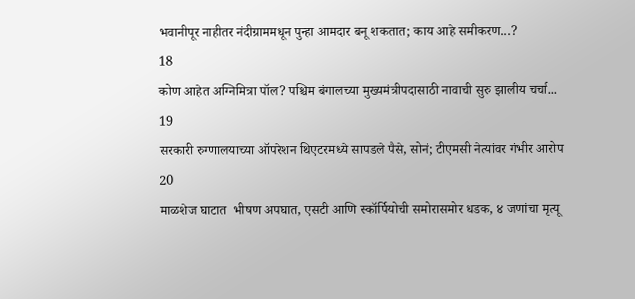भवानीपूर नाहीतर नंदीग्राममधून पुन्हा आमदार बनू शकतात; काय आहे समीकरण...?
18
कोण आहेत अग्निमित्रा पॉल? पश्चिम बंगालच्या मुख्यमंत्रीपदासाठी नावाची सुरु झालीय चर्चा...
19
सरकारी रुग्णालयाच्या ऑपरेशन थिएटरमध्ये सापडले पैसे, सोनं; टीएमसी नेत्यांवर गंभीर आरोप
20
माळशेज घाटात  भीषण अपघात, एसटी आणि स्कॉर्पियोची समोरासमोर धडक, ४ जणांचा मृत्यू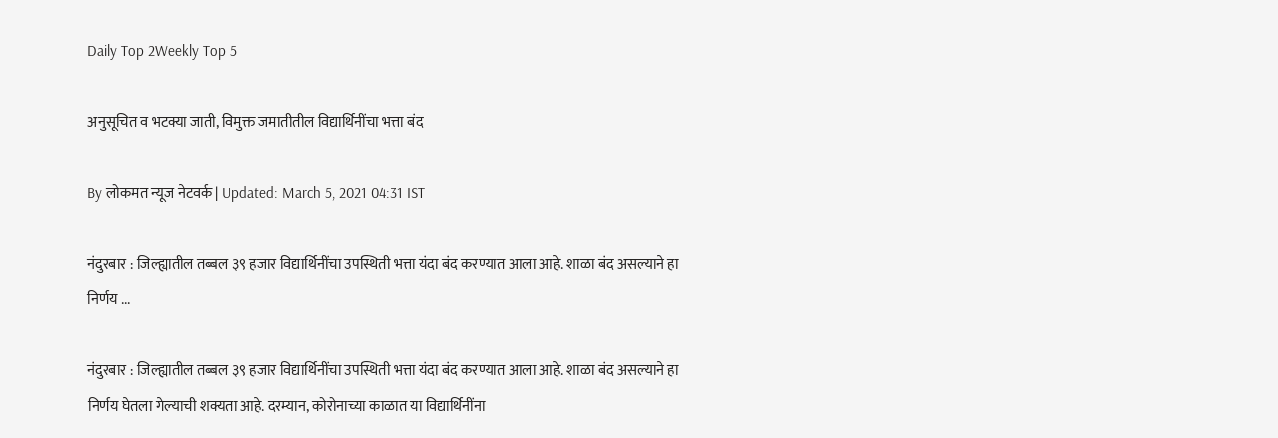Daily Top 2Weekly Top 5

अनुसूचित व भटक्या जाती, विमुक्त जमातीतील विद्यार्थिनींचा भत्ता बंद

By लोकमत न्यूज नेटवर्क | Updated: March 5, 2021 04:31 IST

नंदुरबार : जिल्ह्यातील तब्बल ३९ हजार विद्यार्थिनींचा उपस्थिती भत्ता यंदा बंद करण्यात आला आहे. शाळा बंद असल्याने हा निर्णय ...

नंदुरबार : जिल्ह्यातील तब्बल ३९ हजार विद्यार्थिनींचा उपस्थिती भत्ता यंदा बंद करण्यात आला आहे. शाळा बंद असल्याने हा निर्णय घेतला गेल्याची शक्यता आहे. दरम्यान, कोरोनाच्या काळात या विद्यार्थिनींना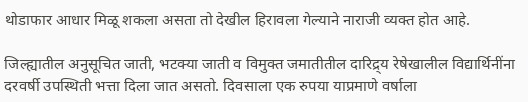थोडाफार आधार मिळू शकला असता तो देखील हिरावला गेल्याने नाराजी व्यक्त होत आहे.

जिल्ह्यातील अनुसूचित जाती, भटक्या जाती व विमुक्त जमातीतील दारिद्र्य रेषेखालील विद्यार्थिनींना दरवर्षी उपस्थिती भत्ता दिला जात असतो. दिवसाला एक रुपया याप्रमाणे वर्षाला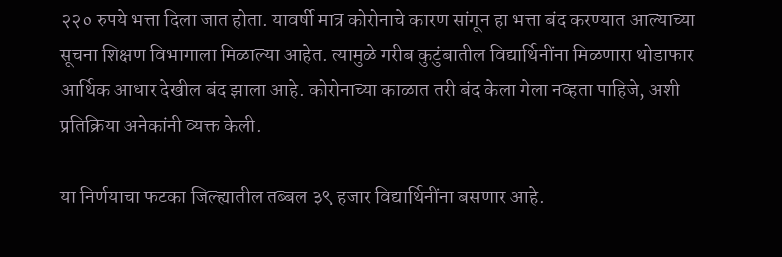२२० रुपये भत्ता दिला जात होता. यावर्षी मात्र कोरोनाचे कारण सांगून हा भत्ता बंद करण्यात आल्याच्या सूचना शिक्षण विभागाला मिळाल्या आहेत. त्यामुळे गरीब कुटुंबातील विद्यार्थिनींना मिळणारा थोडाफार आर्थिक आधार देखील बंद झाला आहे. कोरोनाच्या काळात तरी बंद केला गेला नव्हता पाहिजे, अशी प्रतिक्रिया अनेकांनी व्यक्त केली.

या निर्णयाचा फटका जिल्ह्यातील तब्बल ३९ हजार विद्यार्थिनींना बसणार आहे.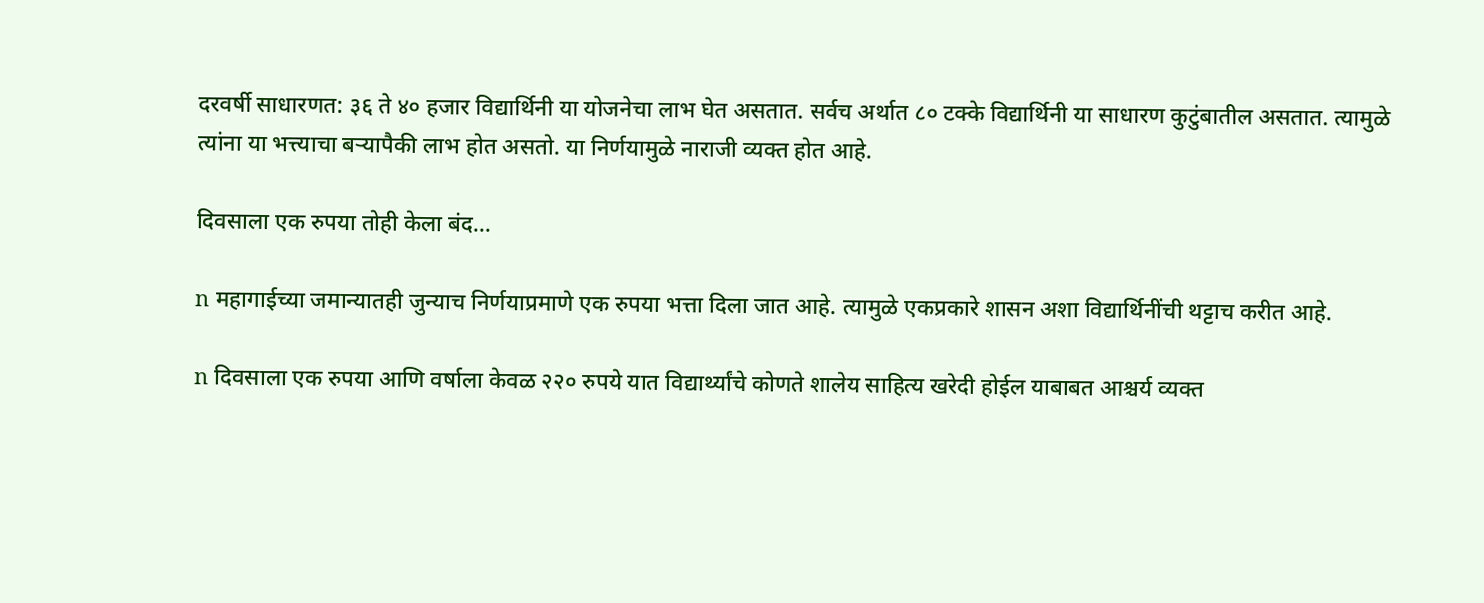दरवर्षी साधारणत: ३६ ते ४० हजार विद्यार्थिनी या योजनेचा लाभ घेत असतात. सर्वच अर्थात ८० टक्के विद्यार्थिनी या साधारण कुटुंबातील असतात. त्यामुळे त्यांना या भत्त्याचा बऱ्यापैकी लाभ होत असतो. या निर्णयामुळे नाराजी व्यक्त होत आहे.

दिवसाला एक रुपया तोही केला बंद...

n महागाईच्या जमान्यातही जुन्याच निर्णयाप्रमाणे एक रुपया भत्ता दिला जात आहे. त्यामुळे एकप्रकारे शासन अशा विद्यार्थिनींची थट्टाच करीत आहे.

n दिवसाला एक रुपया आणि वर्षाला केवळ २२० रुपये यात विद्यार्थ्यांचे कोणते शालेय साहित्य खरेदी होईल याबाबत आश्चर्य व्यक्त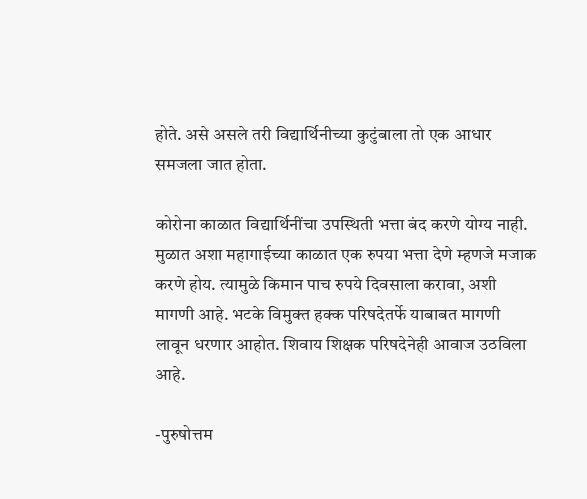होते. असे असले तरी विद्यार्थिनीच्या कुटुंबाला तो एक आधार समजला जात होता.

कोरोना काळात विद्यार्थिनींचा उपस्थिती भत्ता बंद करणे योग्य नाही. मुळात अशा महागाईच्या काळात एक रुपया भत्ता देणे म्हणजे मजाक करणे होय. त्यामुळे किमान पाच रुपये दिवसाला करावा, अशी मागणी आहे. भटके विमुक्त हक्क परिषदेतर्फे याबाबत मागणी लावून धरणार आहोत. शिवाय शिक्षक परिषदेनेही आवाज उठविला आहे.

-पुरुषोत्तम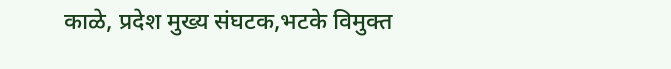काळे, प्रदेश मुख्य संघटक,भटके विमुक्त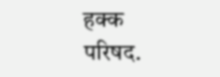हक्क परिषद.